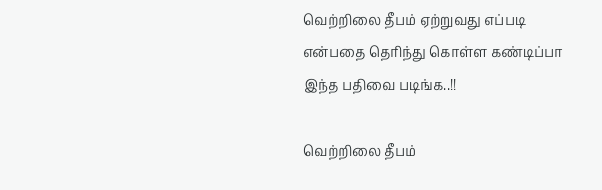வெற்றிலை தீபம் ஏற்றுவது எப்படி என்பதை தெரிந்து கொள்ள கண்டிப்பா இந்த பதிவை படிங்க..!!

வெற்றிலை தீபம்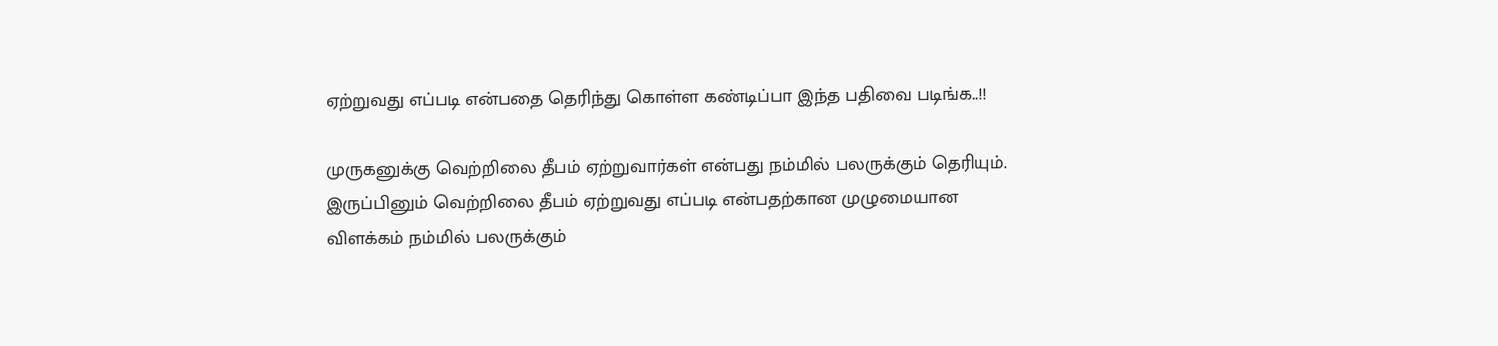ஏற்றுவது எப்படி என்பதை தெரிந்து கொள்ள கண்டிப்பா இந்த பதிவை படிங்க..!!

முருகனுக்கு வெற்றிலை தீபம் ஏற்றுவார்கள் என்பது நம்மில் பலருக்கும் தெரியும். இருப்பினும் வெற்றிலை தீபம் ஏற்றுவது எப்படி என்பதற்கான முழுமையான விளக்கம் நம்மில் பலருக்கும்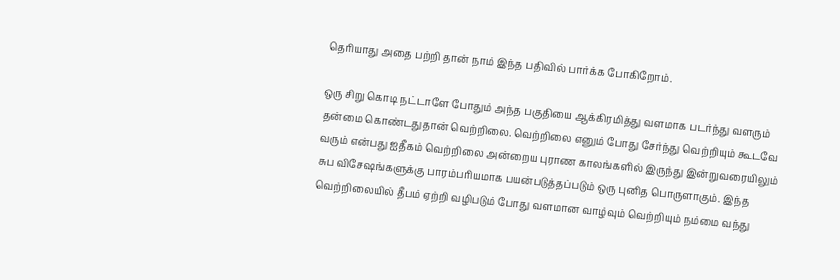தெரியாது அதை பற்றி தான் நாம் இந்த பதிவில் பார்க்க போகிறோம்.

ஒரு சிறு கொடி நட்டாளே போதும் அந்த பகுதியை ஆக்கிரமித்து வளமாக படர்ந்து வளரும் தன்மை கொண்டதுதான் வெற்றிலை. வெற்றிலை எனும் போது சேர்ந்து வெற்றியும் கூடவே வரும் என்பது ஐதீகம் வெற்றிலை அன்றைய புராண காலங்களில் இருந்து இன்றுவரையிலும் சுப விசேஷங்களுக்கு பாரம்பரியமாக பயன்படுத்தப்படும் ஒரு புனித பொருளாகும். இந்த வெற்றிலையில் தீபம் ஏற்றி வழிபடும் போது வளமான வாழ்வும் வெற்றியும் நம்மை வந்து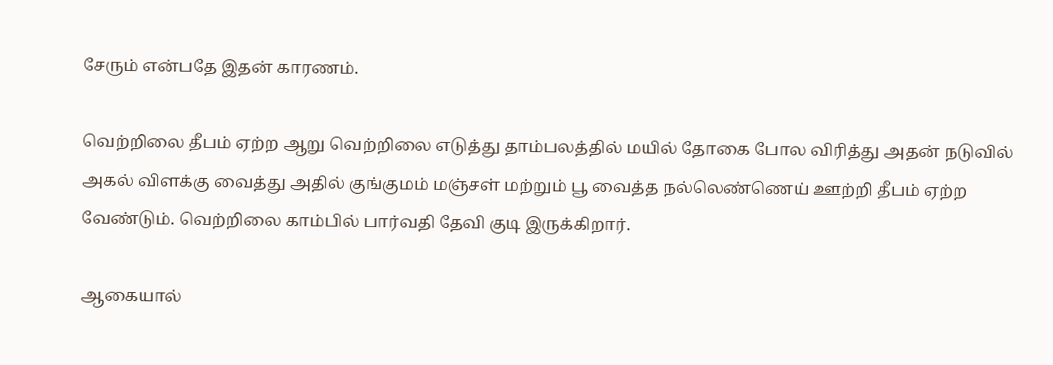சேரும் என்பதே இதன் காரணம்.

வெற்றிலை தீபம் ஏற்ற ஆறு வெற்றிலை எடுத்து தாம்பலத்தில் மயில் தோகை போல விரித்து அதன் நடுவில் அகல் விளக்கு வைத்து அதில் குங்குமம் மஞ்சள் மற்றும் பூ வைத்த நல்லெண்ணெய் ஊற்றி தீபம் ஏற்ற வேண்டும். வெற்றிலை காம்பில் பார்வதி தேவி குடி இருக்கிறார்.

ஆகையால்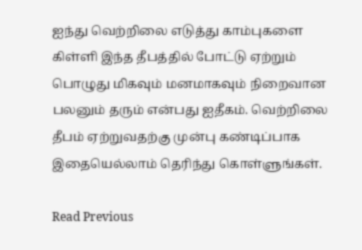ஐந்து வெற்றிலை எடுத்து காம்புகளை கிள்ளி இந்த தீபத்தில் போட்டு ஏற்றும் பொழுது மிகவும் மனமாகவும் நிறைவான பலனும் தரும் என்பது ஐதீகம். வெற்றிலை தீபம் ஏற்றுவதற்கு முன்பு கண்டிப்பாக இதையெல்லாம் தெரிந்து கொள்ளுங்கள்.

Read Previous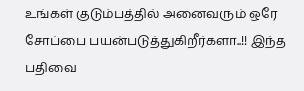உங்கள் குடும்பத்தில் அனைவரும் ஒரே சோப்பை பயன்படுத்துகிறீர்களா..!! இந்த பதிவை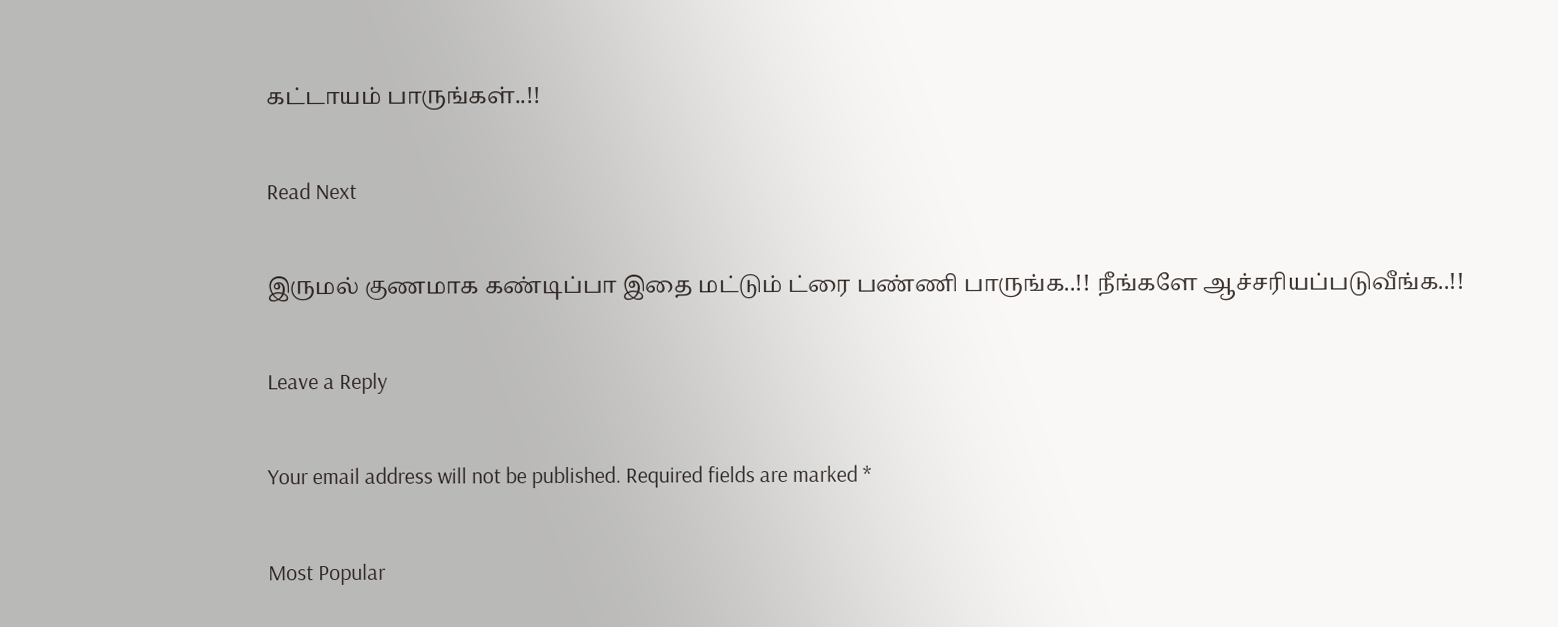கட்டாயம் பாருங்கள்..!!

Read Next

இருமல் குணமாக கண்டிப்பா இதை மட்டும் ட்ரை பண்ணி பாருங்க..!! நீங்களே ஆச்சரியப்படுவீங்க..!!

Leave a Reply

Your email address will not be published. Required fields are marked *

Most Popular